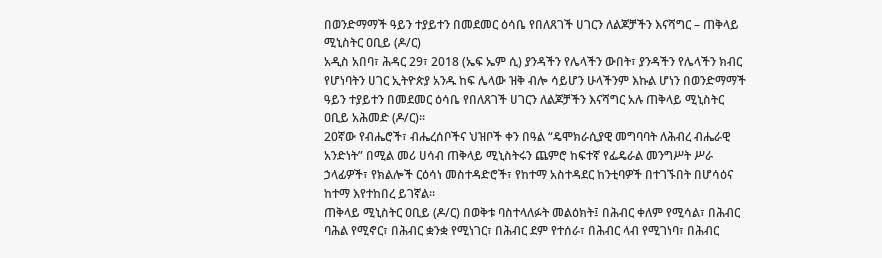በወንድማማች ዓይን ተያይተን በመደመር ዕሳቤ የበለጸገች ሀገርን ለልጆቻችን እናሻግር – ጠቅላይ ሚኒስትር ዐቢይ (ዶ/ር)
አዲስ አበባ፣ ሕዳር 29፣ 2018 (ኤፍ ኤም ሲ) ያንዳችን የሌላችን ውበት፣ ያንዳችን የሌላችን ክብር የሆነባትን ሀገር ኢትዮጵያ አንዱ ከፍ ሌላው ዝቅ ብሎ ሳይሆን ሁላችንም እኩል ሆነን በወንድማማች ዓይን ተያይተን በመደመር ዕሳቤ የበለጸገች ሀገርን ለልጆቻችን እናሻግር አሉ ጠቅላይ ሚኒስትር ዐቢይ አሕመድ (ዶ/ር)።
20ኛው የብሔሮች፣ ብሔረሰቦችና ህዝቦች ቀን በዓል “ዴሞክራሲያዊ መግባባት ለሕብረ ብሔራዊ አንድነት” በሚል መሪ ሀሳብ ጠቅላይ ሚኒስትሩን ጨምሮ ከፍተኛ የፌዴራል መንግሥት ሥራ ኃላፊዎች፣ የክልሎች ርዕሳነ መስተዳድሮች፣ የከተማ አስተዳደር ከንቲባዎች በተገኙበት በሆሳዕና ከተማ እየተከበረ ይገኛል።
ጠቅላይ ሚኒስትር ዐቢይ (ዶ/ር) በወቅቱ ባስተላለፉት መልዕክት፤ በሕብር ቀለም የሚሳል፣ በሕብር ባሕል የሚኖር፣ በሕብር ቋንቋ የሚነገር፣ በሕብር ደም የተሰራ፣ በሕብር ላብ የሚገነባ፣ በሕብር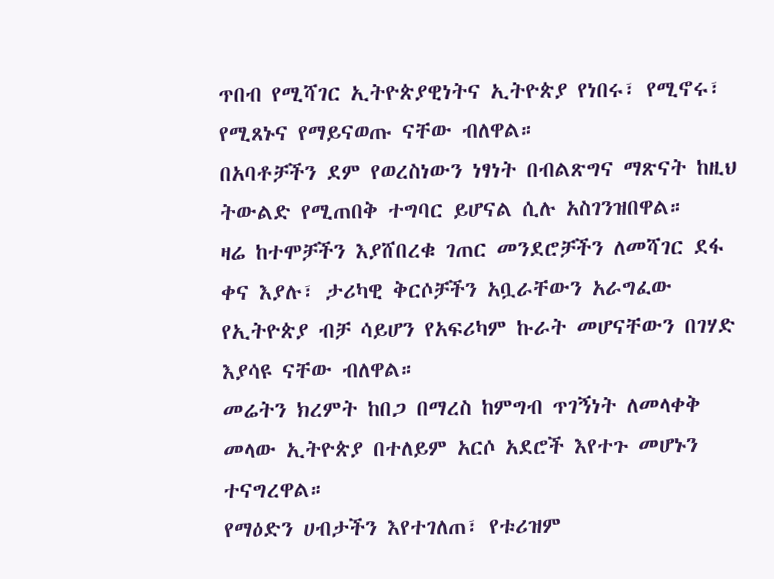ጥበብ የሚሻገር ኢትዮጵያዊነትና ኢትዮጵያ የነበሩ፣ የሚኖሩ፣ የሚጸኑና የማይናወጡ ናቸው ብለዋል።
በአባቶቻችን ደም የወረስነውን ነፃነት በብልጽግና ማጽናት ከዚህ ትውልድ የሚጠበቅ ተግባር ይሆናል ሲሉ አስገንዝበዋል።
ዛሬ ከተሞቻችን እያሸበረቁ ገጠር መንደሮቻችን ለመሻገር ደፋ ቀና እያሉ፣ ታሪካዊ ቅርሶቻችን አቧራቸውን አራግፈው የኢትዮጵያ ብቻ ሳይሆን የአፍሪካም ኩራት መሆናቸውን በገሃድ እያሳዩ ናቸው ብለዋል።
መሬትን ክረምት ከበጋ በማረስ ከምግብ ጥገኝነት ለመላቀቅ መላው ኢትዮጵያ በተለይም አርሶ አደሮች እየተጉ መሆኑን ተናግረዋል።
የማዕድን ሀብታችን እየተገለጠ፣ የቱሪዝም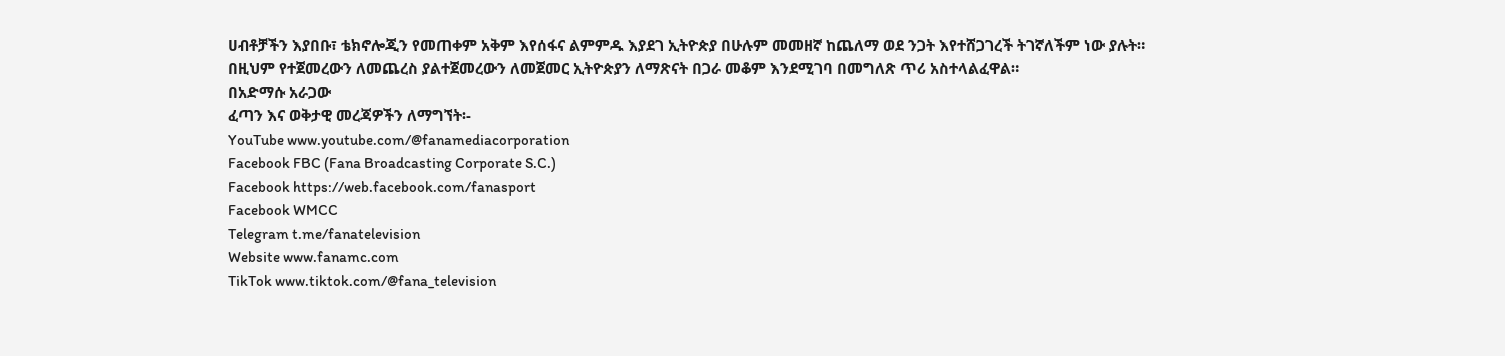ሀብቶቻችን እያበቡ፣ ቴክኖሎጂን የመጠቀም አቅም እየሰፋና ልምምዱ እያደገ ኢትዮጵያ በሁሉም መመዘኛ ከጨለማ ወደ ንጋት እየተሸጋገረች ትገኛለችም ነው ያሉት።
በዚህም የተጀመረውን ለመጨረስ ያልተጀመረውን ለመጀመር ኢትዮጵያን ለማጽናት በጋራ መቆም እንደሚገባ በመግለጽ ጥሪ አስተላልፈዋል።
በአድማሱ አራጋው
ፈጣን እና ወቅታዊ መረጃዎችን ለማግኘት፡-
YouTube www.youtube.com/@fanamediacorporation
Facebook FBC (Fana Broadcasting Corporate S.C.)
Facebook https://web.facebook.com/fanasport
Facebook WMCC
Telegram t.me/fanatelevision
Website www.fanamc.com
TikTok www.tiktok.com/@fana_television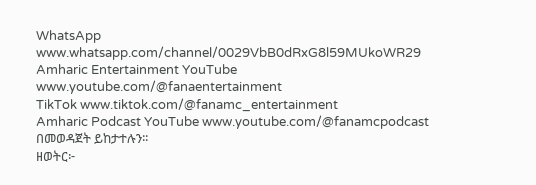WhatsApp www.whatsapp.com/channel/0029VbB0dRxG8l59MUkoWR29
Amharic Entertainment YouTube www.youtube.com/@fanaentertainment
TikTok www.tiktok.com/@fanamc_entertainment
Amharic Podcast YouTube www.youtube.com/@fanamcpodcast በመወዳጀት ይከታተሉን፡፡
ዘወትር፦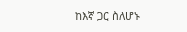ከእኛ ጋር ስለሆኑ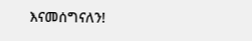እናመሰግናለን!